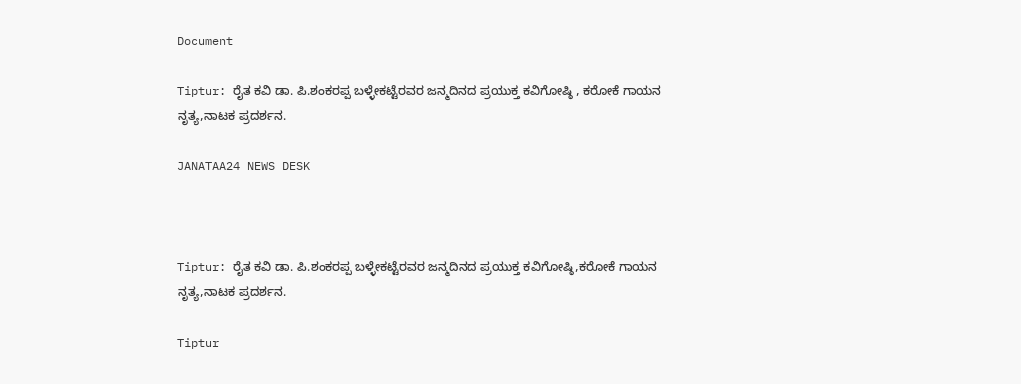Document

Tiptur: ರೈತ ಕವಿ ಡಾ. ಪಿ.ಶಂಕರಪ್ಪ ಬಳ್ಳೇಕಟ್ಟೆರವರ ಜನ್ಮದಿನದ ಪ್ರಯುಕ್ತ ಕವಿಗೋಷ್ಠಿ , ಕರೋಕೆ ಗಾಯನ ನೃತ್ಯ,ನಾಟಕ ಪ್ರದರ್ಶನ.

JANATAA24 NEWS DESK



Tiptur: ರೈತ ಕವಿ ಡಾ. ಪಿ.ಶಂಕರಪ್ಪ ಬಳ್ಳೇಕಟ್ಟೆರವರ ಜನ್ಮದಿನದ ಪ್ರಯುಕ್ತ ಕವಿಗೋಷ್ಠಿ,ಕರೋಕೆ ಗಾಯನ ನೃತ್ಯ,ನಾಟಕ ಪ್ರದರ್ಶನ.

Tiptur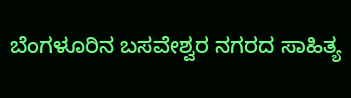ಬೆಂಗಳೂರಿನ ಬಸವೇಶ್ವರ ನಗರದ ಸಾಹಿತ್ಯ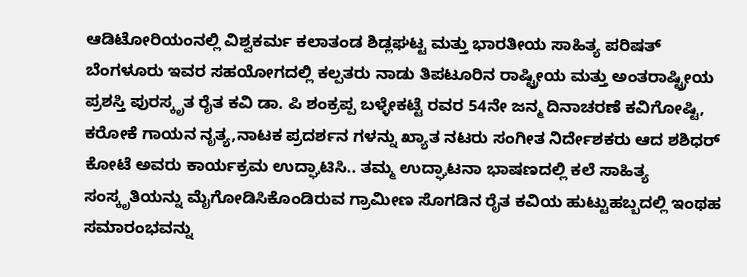ಆಡಿಟೋರಿಯಂನಲ್ಲಿ ವಿಶ್ವಕರ್ಮ ಕಲಾತಂಡ ಶಿಡ್ಲಘಟ್ಟ ಮತ್ತು ಭಾರತೀಯ ಸಾಹಿತ್ಯ ಪರಿಷತ್ ಬೆಂಗಳೂರು ಇವರ ಸಹಯೋಗದಲ್ಲಿ ಕಲ್ಪತರು ನಾಡು ತಿಪಟೂರಿನ ರಾಷ್ಟ್ರೀಯ ಮತ್ತು ಅಂತರಾಷ್ಟ್ರೀಯ ಪ್ರಶಸ್ತಿ ಪುರಸ್ಕೃತ ರೈತ ಕವಿ ಡಾ. ಪಿ ಶಂಕ್ರಪ್ಪ ಬಳ್ಳೇಕಟ್ಟೆ ರವರ 54ನೇ ಜನ್ಮ ದಿನಾಚರಣೆ ಕವಿಗೋಷ್ಟಿ, ಕರೋಕೆ ಗಾಯನ ನೃತ್ಯ,ನಾಟಕ ಪ್ರದರ್ಶನ ಗಳನ್ನು ಖ್ಯಾತ ನಟರು ಸಂಗೀತ ನಿರ್ದೇಶಕರು ಆದ ಶಶಿಧರ್ ಕೋಟೆ ಅವರು ಕಾರ್ಯಕ್ರಮ ಉದ್ಘಾಟಿಸಿ.. ತಮ್ಮ ಉದ್ಘಾಟನಾ ಭಾಷಣದಲ್ಲಿ ಕಲೆ ಸಾಹಿತ್ಯ ಸಂಸ್ಕೃತಿಯನ್ನು ಮೈಗೋಡಿಸಿಕೊಂಡಿರುವ ಗ್ರಾಮೀಣ ಸೊಗಡಿನ ರೈತ ಕವಿಯ ಹುಟ್ಟುಹಬ್ಬದಲ್ಲಿ ಇಂಥಹ ಸಮಾರಂಭವನ್ನು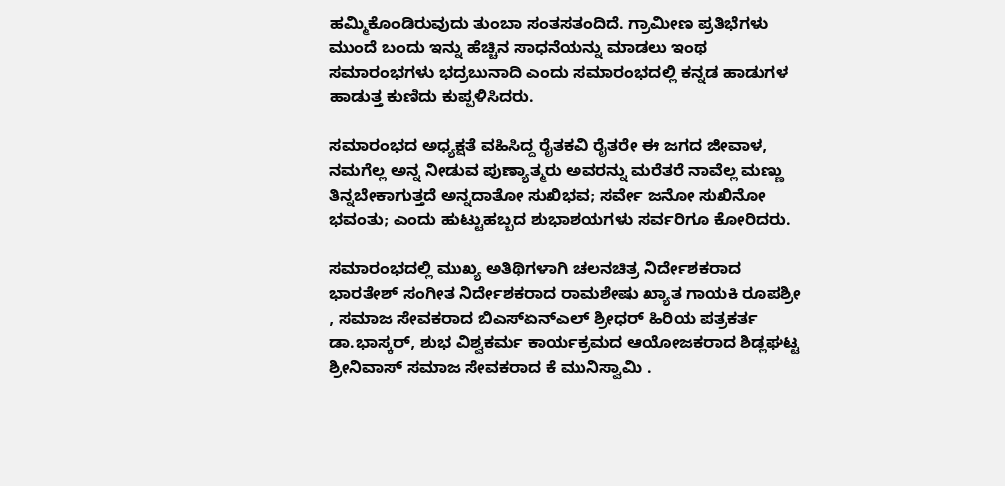ಹಮ್ಮಿಕೊಂಡಿರುವುದು ತುಂಬಾ ಸಂತಸತಂದಿದೆ. ಗ್ರಾಮೀಣ ಪ್ರತಿಭೆಗಳು ಮುಂದೆ ಬಂದು ಇನ್ನು ಹೆಚ್ಚಿನ ಸಾಧನೆಯನ್ನು ಮಾಡಲು ಇಂಥ ಸಮಾರಂಭಗಳು ಭದ್ರಬುನಾದಿ ಎಂದು ಸಮಾರಂಭದಲ್ಲಿ ಕನ್ನಡ ಹಾಡುಗಳ ಹಾಡುತ್ತ ಕುಣಿದು ಕುಪ್ಪಳಿಸಿದರು.

ಸಮಾರಂಭದ ಅಧ್ಯಕ್ಷತೆ ವಹಿಸಿದ್ದ ರೈತಕವಿ ರೈತರೇ ಈ ಜಗದ ಜೀವಾಳ, ನಮಗೆಲ್ಲ ಅನ್ನ ನೀಡುವ ಪುಣ್ಯಾತ್ಮರು ಅವರನ್ನು ಮರೆತರೆ ನಾವೆಲ್ಲ ಮಣ್ಣು ತಿನ್ನಬೇಕಾಗುತ್ತದೆ ಅನ್ನದಾತೋ ಸುಖಿಭವ; ಸರ್ವೇ ಜನೋ ಸುಖಿನೋ ಭವಂತು; ಎಂದು ಹುಟ್ಟುಹಬ್ಬದ ಶುಭಾಶಯಗಳು ಸರ್ವರಿಗೂ ಕೋರಿದರು.

ಸಮಾರಂಭದಲ್ಲಿ ಮುಖ್ಯ ಅತಿಥಿಗಳಾಗಿ ಚಲನಚಿತ್ರ ನಿರ್ದೇಶಕರಾದ ಭಾರತೇಶ್ ಸಂಗೀತ ನಿರ್ದೇಶಕರಾದ ರಾಮಶೇಷು ಖ್ಯಾತ ಗಾಯಕಿ ರೂಪಶ್ರೀ , ಸಮಾಜ ಸೇವಕರಾದ ಬಿಎಸ್ಏನ್ಎಲ್ ಶ್ರೀಧರ್ ಹಿರಿಯ ಪತ್ರಕರ್ತ ಡಾ.ಭಾಸ್ಕರ್, ಶುಭ ವಿಶ್ವಕರ್ಮ ಕಾರ್ಯಕ್ರಮದ ಆಯೋಜಕರಾದ ಶಿಡ್ಲಘಟ್ಟ ಶ್ರೀನಿವಾಸ್ ಸಮಾಜ ಸೇವಕರಾದ ಕೆ ಮುನಿಸ್ವಾಮಿ .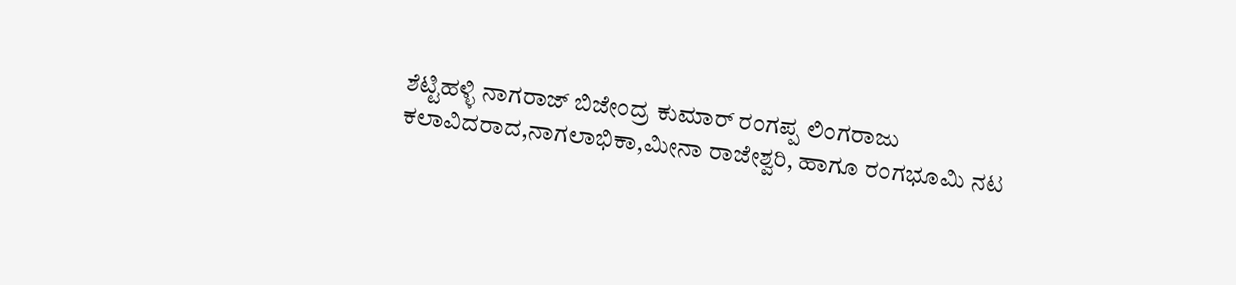ಶೆಟ್ಟಿಹಳ್ಳಿ ನಾಗರಾಜ್ ಬಿಜೇಂದ್ರ ಕುಮಾರ್ ರಂಗಪ್ಪ ಲಿಂಗರಾಜು ಕಲಾವಿದರಾದ,ನಾಗಲಾಭಿಕಾ,ಮೀನಾ ರಾಜೇಶ್ವರಿ, ಹಾಗೂ ರಂಗಭೂಮಿ ನಟ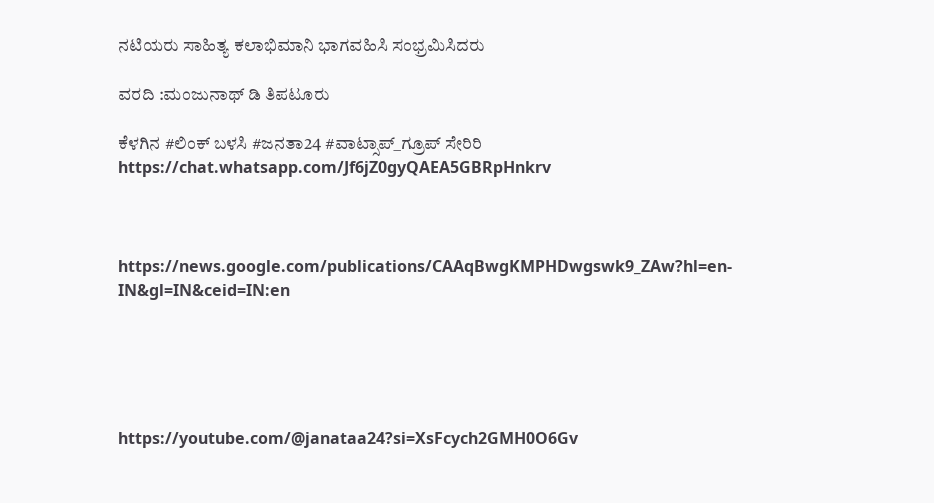ನಟಿಯರು ಸಾಹಿತ್ಯ ಕಲಾಭಿಮಾನಿ ಭಾಗವಹಿಸಿ ಸಂಭ್ರಮಿಸಿದರು

ವರದಿ :ಮಂಜುನಾಥ್ ಡಿ ತಿಪಟೂರು

ಕೆಳಗಿನ #ಲಿಂಕ್ ಬಳಸಿ #ಜನತಾ24 #ವಾಟ್ಸಾಪ್_ಗ್ರೂಪ್ ಸೇರಿರಿ https://chat.whatsapp.com/Jf6jZ0gyQAEA5GBRpHnkrv



https://news.google.com/publications/CAAqBwgKMPHDwgswk9_ZAw?hl=en-IN&gl=IN&ceid=IN:en





https://youtube.com/@janataa24?si=XsFcych2GMH0O6Gv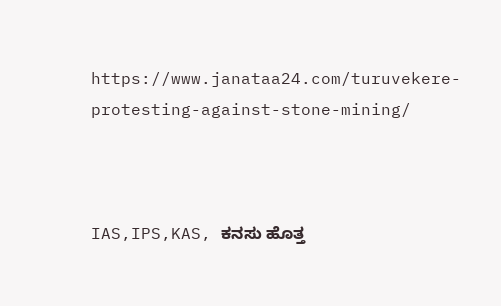https://www.janataa24.com/turuvekere-protesting-against-stone-mining/



IAS,IPS,KAS, ಕನಸು ಹೊತ್ತ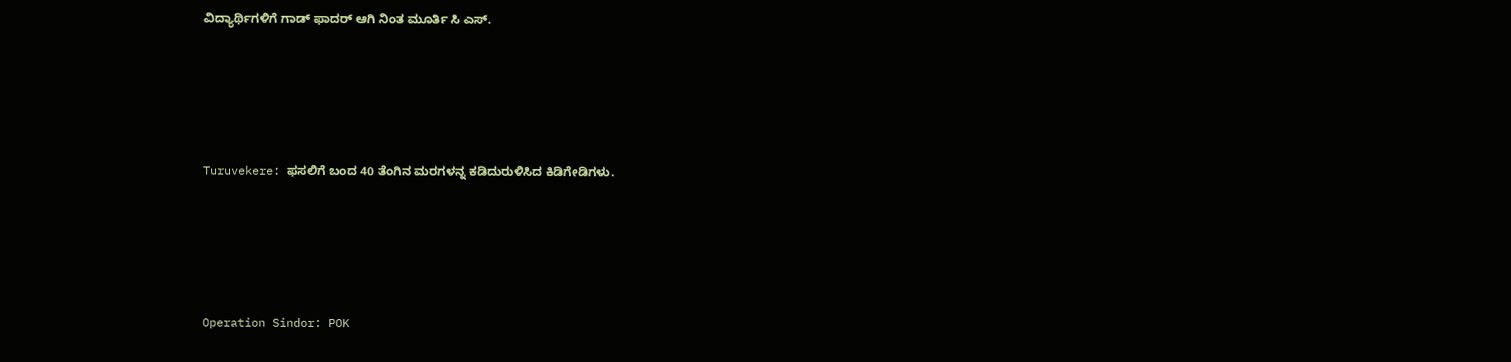ವಿದ್ಯಾರ್ಥಿಗಳಿಗೆ ಗಾಡ್ ಫಾದರ್ ಆಗಿ ನಿಂತ ಮೂರ್ತಿ ಸಿ ಎಸ್.





Turuvekere: ಫಸಲಿಗೆ ಬಂದ 40 ತೆಂಗಿನ ಮರಗಳನ್ನ ಕಡಿದುರುಳಿಸಿದ ಕಿಡಿಗೇಡಿಗಳು.





Operation Sindor: POK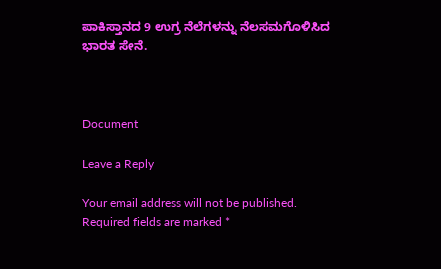ಪಾಕಿಸ್ತಾನದ 9 ಉಗ್ರ ನೆಲೆಗಳನ್ನು ನೆಲಸಮಗೊಳಿಸಿದ ಭಾರತ ಸೇನೆ.



Document

Leave a Reply

Your email address will not be published. Required fields are marked *